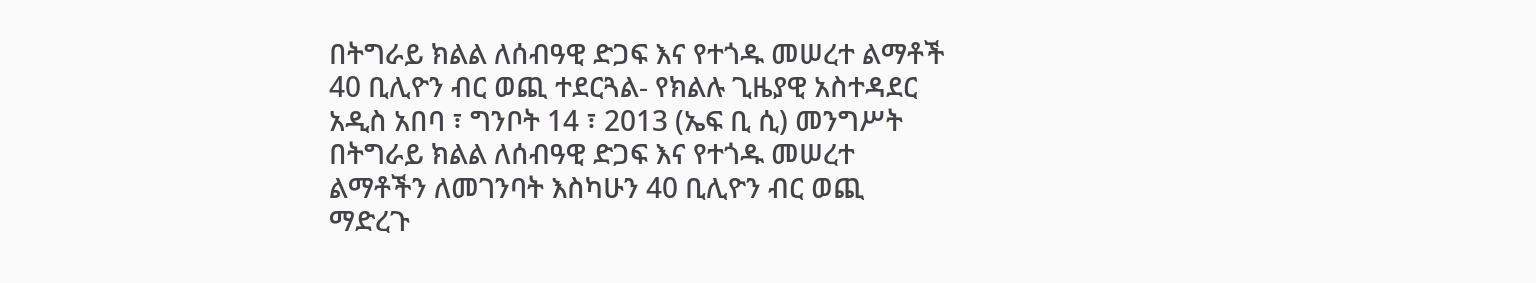በትግራይ ክልል ለሰብዓዊ ድጋፍ እና የተጎዱ መሠረተ ልማቶች 40 ቢሊዮን ብር ወጪ ተደርጓል- የክልሉ ጊዜያዊ አስተዳደር
አዲስ አበባ ፣ ግንቦት 14 ፣ 2013 (ኤፍ ቢ ሲ) መንግሥት በትግራይ ክልል ለሰብዓዊ ድጋፍ እና የተጎዱ መሠረተ ልማቶችን ለመገንባት እስካሁን 40 ቢሊዮን ብር ወጪ ማድረጉ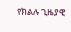የክልሉ ጊዜያዊ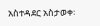አስተዳደር አስታወቀ፡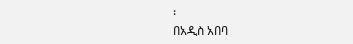፡
በአዲስ አበባ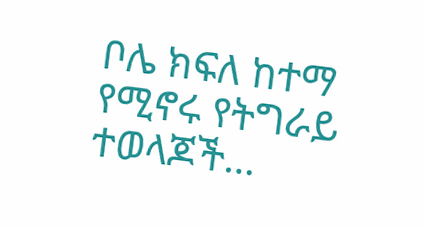ቦሌ ክፍለ ከተማ የሚኖሩ የትግራይ ተወላጆች…